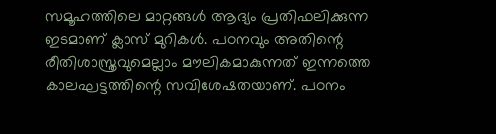സമൂഹത്തിലെ മാറ്റങ്ങൾ ആദ്യം പ്രതിഫലിക്കുന്ന ഇടമാണ് ക്ലാസ് മുറികൾ. പഠനവും അതിന്റെ രീതിശാസ്ത്രവുമെല്ലാം മൗലികമാകുന്നത് ഇന്നത്തെ കാലഘട്ടത്തിന്റെ സവിശേഷതയാണ്. പഠനം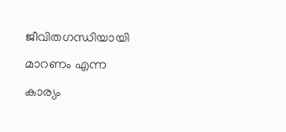ജീവിതഗന്ധിയായി മാറണം എന്ന കാര്യം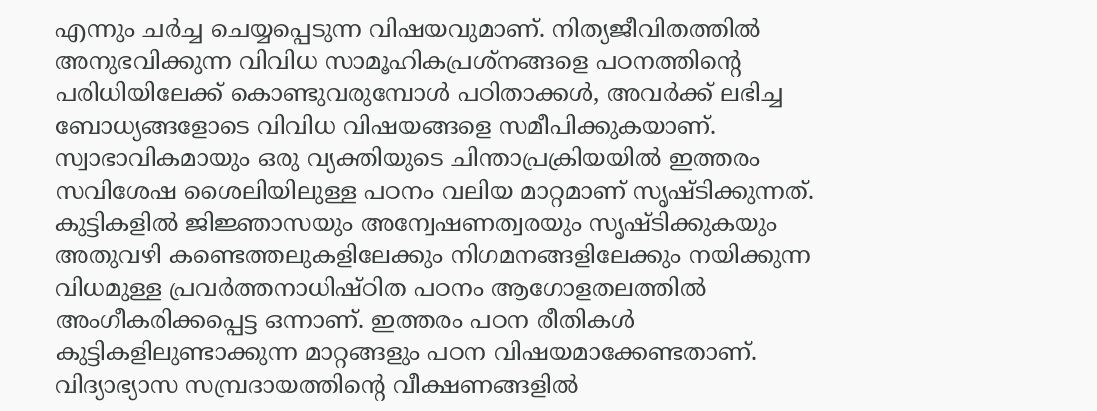എന്നും ചർച്ച ചെയ്യപ്പെടുന്ന വിഷയവുമാണ്. നിത്യജീവിതത്തിൽ അനുഭവിക്കുന്ന വിവിധ സാമൂഹികപ്രശ്നങ്ങളെ പഠനത്തിന്റെ പരിധിയിലേക്ക് കൊണ്ടുവരുമ്പോൾ പഠിതാക്കൾ, അവർക്ക് ലഭിച്ച ബോധ്യങ്ങളോടെ വിവിധ വിഷയങ്ങളെ സമീപിക്കുകയാണ്. സ്വാഭാവികമായും ഒരു വ്യക്തിയുടെ ചിന്താപ്രക്രിയയിൽ ഇത്തരം സവിശേഷ ശൈലിയിലുള്ള പഠനം വലിയ മാറ്റമാണ് സൃഷ്ടിക്കുന്നത്.
കുട്ടികളിൽ ജിജ്ഞാസയും അന്വേഷണത്വരയും സൃഷ്ടിക്കുകയും അതുവഴി കണ്ടെത്തലുകളിലേക്കും നിഗമനങ്ങളിലേക്കും നയിക്കുന്ന വിധമുള്ള പ്രവർത്തനാധിഷ്ഠിത പഠനം ആഗോളതലത്തിൽ അംഗീകരിക്കപ്പെട്ട ഒന്നാണ്. ഇത്തരം പഠന രീതികൾ കുട്ടികളിലുണ്ടാക്കുന്ന മാറ്റങ്ങളും പഠന വിഷയമാക്കേണ്ടതാണ്. വിദ്യാഭ്യാസ സമ്പ്രദായത്തിന്റെ വീക്ഷണങ്ങളിൽ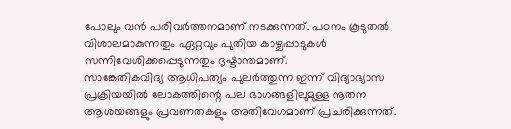പോലും വൻ പരിവർത്തനമാണ് നടക്കുന്നത്. പഠനം കൂടുതൽ വിശാലമാകുന്നതും ഏറ്റവും പുതിയ കാഴ്ചപ്പാടുകൾ സന്നിവേശിക്കപ്പെടുന്നതും ദൃഷ്ടാന്തമാണ്.
സാങ്കേതികവിദ്യ ആധിപത്യം പുലർത്തുന്ന ഇന്ന് വിദ്യാഭ്യാസ പ്രക്രിയയിൽ ലോകത്തിന്റെ പല ഭാഗങ്ങളിലുമുള്ള നൂതന ആശയങ്ങളും പ്രവണതകളും അതിവേഗമാണ് പ്രചരിക്കുന്നത്.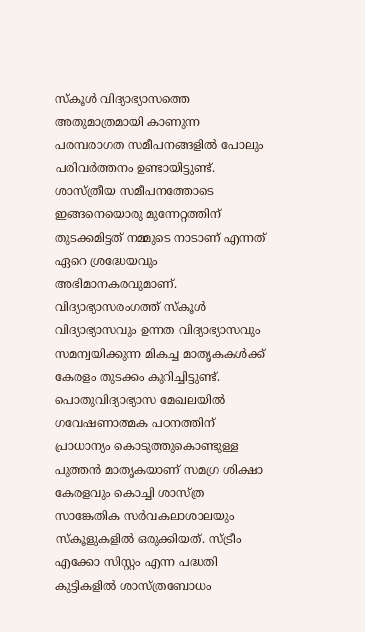സ്കൂൾ വിദ്യാഭ്യാസത്തെ അതുമാത്രമായി കാണുന്ന പരമ്പരാഗത സമീപനങ്ങളിൽ പോലും പരിവർത്തനം ഉണ്ടായിട്ടുണ്ട്. ശാസ്ത്രീയ സമീപനത്തോടെ ഇങ്ങനെയൊരു മുന്നേറ്റത്തിന് തുടക്കമിട്ടത് നമ്മുടെ നാടാണ് എന്നത് ഏറെ ശ്രദ്ധേയവും അഭിമാനകരവുമാണ്. വിദ്യാഭ്യാസരംഗത്ത് സ്കൂൾ വിദ്യാഭ്യാസവും ഉന്നത വിദ്യാഭ്യാസവും സമന്വയിക്കുന്ന മികച്ച മാതൃകകൾക്ക് കേരളം തുടക്കം കുറിച്ചിട്ടുണ്ട്.
പൊതുവിദ്യാഭ്യാസ മേഖലയിൽ ഗവേഷണാത്മക പഠനത്തിന് പ്രാധാന്യം കൊടുത്തുകൊണ്ടുള്ള പുത്തൻ മാതൃകയാണ് സമഗ്ര ശിക്ഷാ കേരളവും കൊച്ചി ശാസ്ത്ര സാങ്കേതിക സർവകലാശാലയും സ്കൂളുകളിൽ ഒരുക്കിയത്. സ്ട്രീം എക്കോ സിസ്റ്റം എന്ന പദ്ധതി കുട്ടികളിൽ ശാസ്ത്രബോധം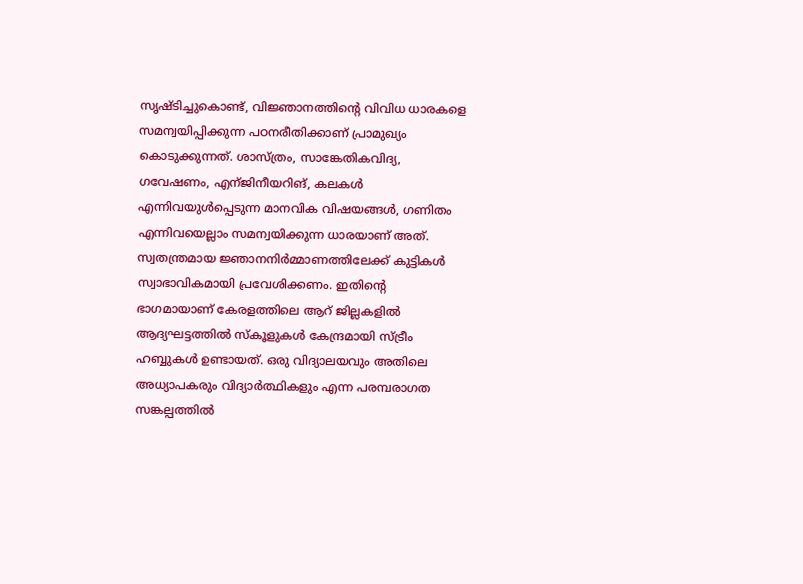സൃഷ്ടിച്ചുകൊണ്ട്, വിജ്ഞാനത്തിന്റെ വിവിധ ധാരകളെ സമന്വയിപ്പിക്കുന്ന പഠനരീതിക്കാണ് പ്രാമുഖ്യം കൊടുക്കുന്നത്. ശാസ്ത്രം, സാങ്കേതികവിദ്യ, ഗവേഷണം, എന്ജിനീയറിങ്, കലകൾ എന്നിവയുൾപ്പെടുന്ന മാനവിക വിഷയങ്ങൾ, ഗണിതം എന്നിവയെല്ലാം സമന്വയിക്കുന്ന ധാരയാണ് അത്.
സ്വതന്ത്രമായ ജ്ഞാനനിർമ്മാണത്തിലേക്ക് കുട്ടികൾ സ്വാഭാവികമായി പ്രവേശിക്കണം. ഇതിന്റെ ഭാഗമായാണ് കേരളത്തിലെ ആറ് ജില്ലകളിൽ ആദ്യഘട്ടത്തിൽ സ്കൂളുകൾ കേന്ദ്രമായി സ്ട്രീം ഹബ്ബുകൾ ഉണ്ടായത്. ഒരു വിദ്യാലയവും അതിലെ അധ്യാപകരും വിദ്യാർത്ഥികളും എന്ന പരമ്പരാഗത സങ്കല്പത്തിൽ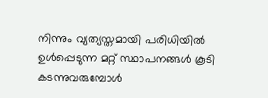നിന്നും വ്യത്യസ്തമായി പരിധിയിൽ ഉൾപ്പെടുന്ന മറ്റ് സ്ഥാപനങ്ങൾ കൂടി കടന്നുവരുമ്പോൾ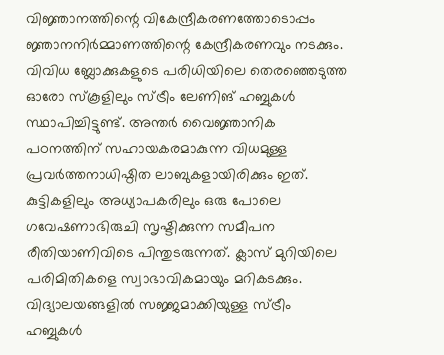വിജ്ഞാനത്തിന്റെ വികേന്ദ്രീകരണത്തോടൊപ്പം ജ്ഞാനനിർമ്മാണത്തിന്റെ കേന്ദ്രീകരണവും നടക്കും.
വിവിധ ബ്ലോക്കുകളുടെ പരിധിയിലെ തെരഞ്ഞെടുത്ത ഓരോ സ്കൂളിലും സ്ട്രീം ലേണിങ് ഹബ്ബുകൾ സ്ഥാപിച്ചിട്ടുണ്ട്. അന്തർ വൈജ്ഞാനിക പഠനത്തിന് സഹായകരമാകുന്ന വിധമുള്ള പ്രവർത്തനാധിഷ്ഠിത ലാബുകളായിരിക്കും ഇത്. കുട്ടികളിലും അധ്യാപകരിലും ഒരു പോലെ ഗവേഷണാഭിരുചി സൃഷ്ടിക്കുന്ന സമീപന രീതിയാണിവിടെ പിന്തുടരുന്നത്. ക്ലാസ് മുറിയിലെ പരിമിതികളെ സ്വാഭാവികമായും മറികടക്കും. വിദ്യാലയങ്ങളിൽ സജ്ജമാക്കിയുള്ള സ്ട്രീം ഹബ്ബുകൾ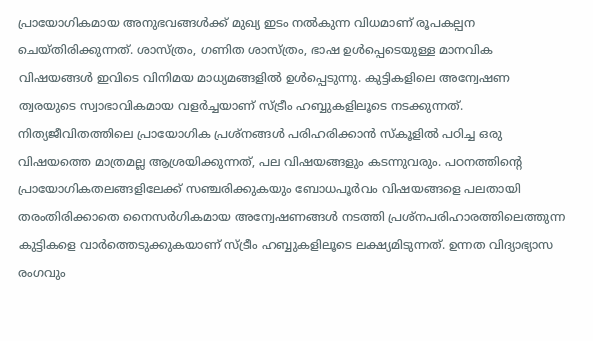പ്രായോഗികമായ അനുഭവങ്ങൾക്ക് മുഖ്യ ഇടം നൽകുന്ന വിധമാണ് രൂപകല്പന ചെയ്തിരിക്കുന്നത്. ശാസ്ത്രം, ഗണിത ശാസ്ത്രം, ഭാഷ ഉൾപ്പെടെയുള്ള മാനവിക വിഷയങ്ങൾ ഇവിടെ വിനിമയ മാധ്യമങ്ങളിൽ ഉൾപ്പെടുന്നു. കുട്ടികളിലെ അന്വേഷണ ത്വരയുടെ സ്വാഭാവികമായ വളർച്ചയാണ് സ്ട്രീം ഹബ്ബുകളിലൂടെ നടക്കുന്നത്.
നിത്യജീവിതത്തിലെ പ്രായോഗിക പ്രശ്നങ്ങൾ പരിഹരിക്കാൻ സ്കൂളിൽ പഠിച്ച ഒരു വിഷയത്തെ മാത്രമല്ല ആശ്രയിക്കുന്നത്, പല വിഷയങ്ങളും കടന്നുവരും. പഠനത്തിന്റെ പ്രായോഗികതലങ്ങളിലേക്ക് സഞ്ചരിക്കുകയും ബോധപൂർവം വിഷയങ്ങളെ പലതായി തരംതിരിക്കാതെ നൈസർഗികമായ അന്വേഷണങ്ങൾ നടത്തി പ്രശ്നപരിഹാരത്തിലെത്തുന്ന കുട്ടികളെ വാർത്തെടുക്കുകയാണ് സ്ട്രീം ഹബ്ബുകളിലൂടെ ലക്ഷ്യമിടുന്നത്. ഉന്നത വിദ്യാഭ്യാസ രംഗവും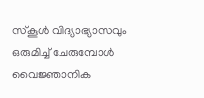സ്കൂൾ വിദ്യാഭ്യാസവും ഒരുമിച്ച് ചേരുമ്പോൾ വൈജ്ഞാനിക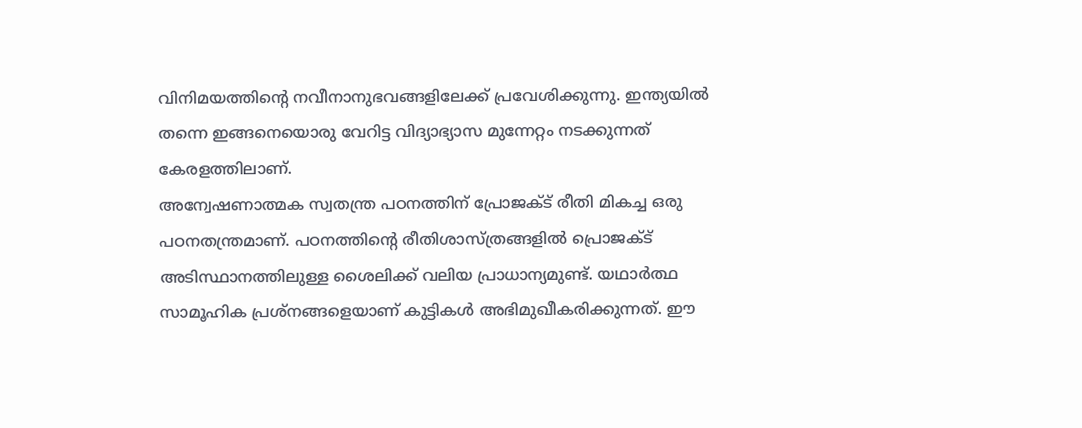വിനിമയത്തിന്റെ നവീനാനുഭവങ്ങളിലേക്ക് പ്രവേശിക്കുന്നു. ഇന്ത്യയിൽ തന്നെ ഇങ്ങനെയൊരു വേറിട്ട വിദ്യാഭ്യാസ മുന്നേറ്റം നടക്കുന്നത് കേരളത്തിലാണ്.
അന്വേഷണാത്മക സ്വതന്ത്ര പഠനത്തിന് പ്രോജക്ട് രീതി മികച്ച ഒരു പഠനതന്ത്രമാണ്. പഠനത്തിന്റെ രീതിശാസ്ത്രങ്ങളിൽ പ്രൊജക്ട് അടിസ്ഥാനത്തിലുള്ള ശൈലിക്ക് വലിയ പ്രാധാന്യമുണ്ട്. യഥാർത്ഥ സാമൂഹിക പ്രശ്നങ്ങളെയാണ് കുട്ടികൾ അഭിമുഖീകരിക്കുന്നത്. ഈ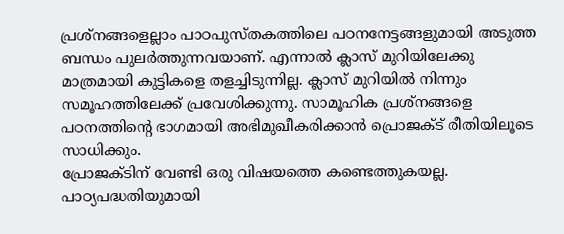പ്രശ്നങ്ങളെല്ലാം പാഠപുസ്തകത്തിലെ പഠനനേട്ടങ്ങളുമായി അടുത്ത ബന്ധം പുലർത്തുന്നവയാണ്. എന്നാൽ ക്ലാസ് മുറിയിലേക്കു മാത്രമായി കുട്ടികളെ തളച്ചിടുന്നില്ല. ക്ലാസ് മുറിയിൽ നിന്നും സമൂഹത്തിലേക്ക് പ്രവേശിക്കുന്നു. സാമൂഹിക പ്രശ്നങ്ങളെ പഠനത്തിന്റെ ഭാഗമായി അഭിമുഖീകരിക്കാൻ പ്രൊജക്ട് രീതിയിലൂടെ സാധിക്കും.
പ്രോജക്ടിന് വേണ്ടി ഒരു വിഷയത്തെ കണ്ടെത്തുകയല്ല. പാഠ്യപദ്ധതിയുമായി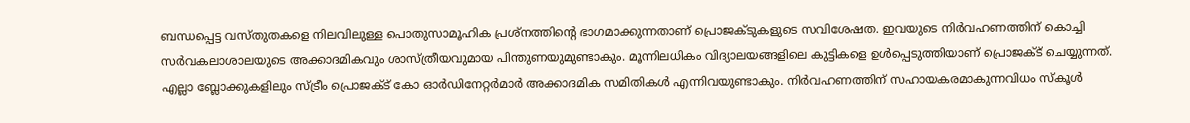ബന്ധപ്പെട്ട വസ്തുതകളെ നിലവിലുള്ള പൊതുസാമൂഹിക പ്രശ്നത്തിന്റെ ഭാഗമാക്കുന്നതാണ് പ്രൊജക്ടുകളുടെ സവിശേഷത. ഇവയുടെ നിർവഹണത്തിന് കൊച്ചി സർവകലാശാലയുടെ അക്കാദമികവും ശാസ്ത്രീയവുമായ പിന്തുണയുമുണ്ടാകും. മൂന്നിലധികം വിദ്യാലയങ്ങളിലെ കുട്ടികളെ ഉൾപ്പെടുത്തിയാണ് പ്രൊജക്ട് ചെയ്യുന്നത്. എല്ലാ ബ്ലോക്കുകളിലും സ്ട്രീം പ്രൊജക്ട് കോ ഓർഡിനേറ്റർമാർ അക്കാദമിക സമിതികൾ എന്നിവയുണ്ടാകും. നിർവഹണത്തിന് സഹായകരമാകുന്നവിധം സ്കൂൾ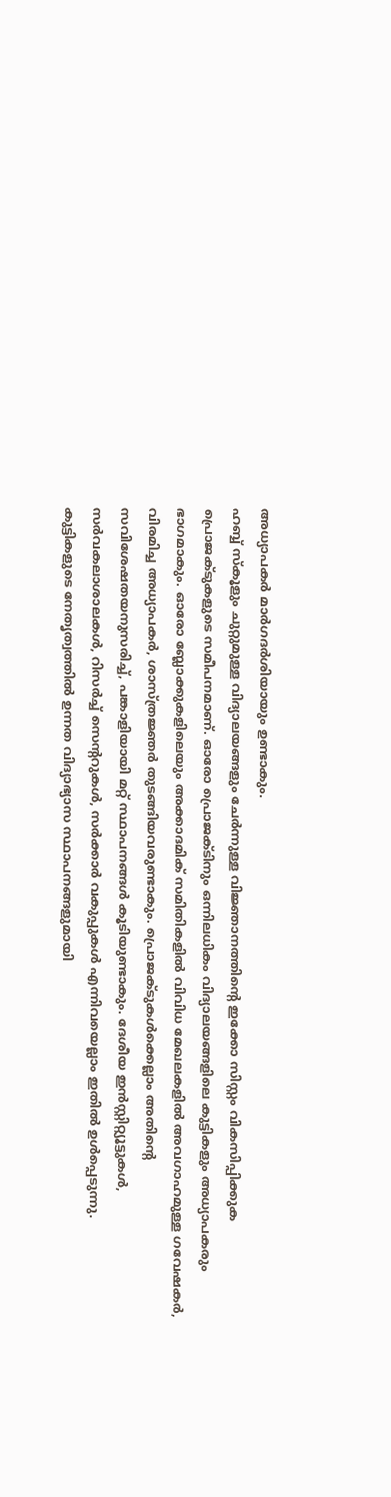അധ്യാപകർ മാർഗദർശിയായും ഉണ്ടാകും.
ഹബ്ബ് സ്കൂളും ചുറ്റുമുള്ള വിദ്യാലയങ്ങളും ചേർന്നുള്ള വിജ്ഞാനത്തിന്റെ ഇക്കോ സിസ്റ്റം വികസിപ്പിക്കുക പ്രൊജക്ടുകളുടെ സമീപനമാണ്. ഓരോ പ്രൊജക്ടിനും ഒന്നിലധികം വിദ്യാലയങ്ങളിലെ കുട്ടികളും അധ്യാപകരും ഭാഗമാകും. ഓരോ ബ്ലോക്കുകളിലെയും അക്കാദമിക് സമിതികളിൽ വിവിധ മേഖലകളിൽ അവഗാഹമുള്ള ഗവേഷകർ, വിരമിച്ച അധ്യാപകർ, ശാസ്ത്രജ്ഞർ തുടങ്ങിയവരുണ്ടാകും. പ്രൊജക്ടുകൾക്കെല്ലാം അതിന്റെ സവിശേഷതയനുസരിച്ച്, പങ്കാളിയായി മറ്റ് സ്ഥാപനങ്ങൾ കൂടിയുണ്ടാകും. ദേശീയ ഇൻസ്റ്റിറ്റ്യൂട്ടുകൾ, സർവകലാശാലകൾ, റിസർച്ച് സെന്ററുകൾ, സർക്കാർ വകുപ്പുകൾ എന്നിവയെല്ലാം ഇതിൽ ഉൾപ്പെടുന്നു.
കുട്ടികളുടെ നേതൃത്വത്തിൽ ഉന്നത വിദ്യാഭ്യാസ സ്ഥാപനങ്ങളുമായി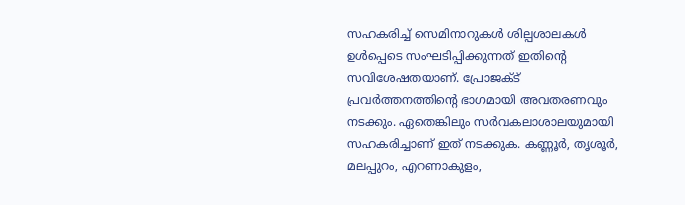സഹകരിച്ച് സെമിനാറുകൾ ശില്പശാലകൾ ഉൾപ്പെടെ സംഘടിപ്പിക്കുന്നത് ഇതിന്റെ സവിശേഷതയാണ്. പ്രോജക്ട് പ്രവർത്തനത്തിന്റെ ഭാഗമായി അവതരണവും നടക്കും. ഏതെങ്കിലും സർവകലാശാലയുമായി സഹകരിച്ചാണ് ഇത് നടക്കുക. കണ്ണൂർ, തൃശൂർ, മലപ്പുറം, എറണാകുളം,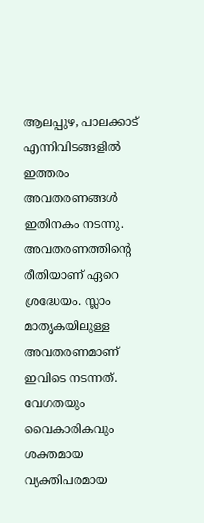ആലപ്പുഴ, പാലക്കാട് എന്നിവിടങ്ങളിൽ ഇത്തരം അവതരണങ്ങൾ ഇതിനകം നടന്നു.
അവതരണത്തിന്റെ രീതിയാണ് ഏറെ ശ്രദ്ധേയം. സ്ലാം മാതൃകയിലുള്ള അവതരണമാണ് ഇവിടെ നടന്നത്. വേഗതയും വൈകാരികവും ശക്തമായ വ്യക്തിപരമായ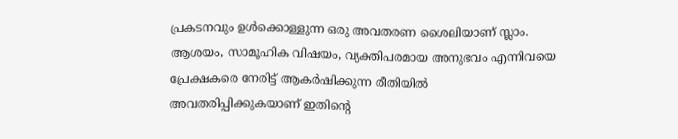പ്രകടനവും ഉൾക്കൊള്ളുന്ന ഒരു അവതരണ ശൈലിയാണ് സ്ലാം. ആശയം, സാമൂഹിക വിഷയം, വ്യക്തിപരമായ അനുഭവം എന്നിവയെ പ്രേക്ഷകരെ നേരിട്ട് ആകർഷിക്കുന്ന രീതിയിൽ അവതരിപ്പിക്കുകയാണ് ഇതിന്റെ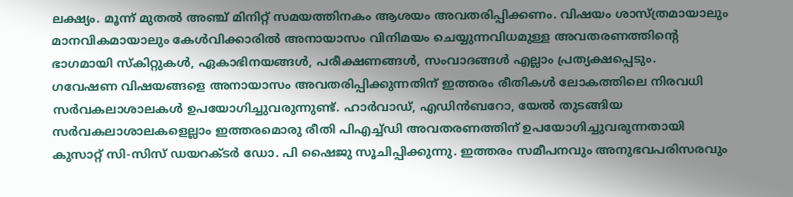ലക്ഷ്യം. മൂന്ന് മുതൽ അഞ്ച് മിനിറ്റ് സമയത്തിനകം ആശയം അവതരിപ്പിക്കണം. വിഷയം ശാസ്ത്രമായാലും മാനവികമായാലും കേൾവിക്കാരിൽ അനായാസം വിനിമയം ചെയ്യുന്നവിധമുള്ള അവതരണത്തിന്റെ ഭാഗമായി സ്കിറ്റുകൾ, ഏകാഭിനയങ്ങൾ, പരീക്ഷണങ്ങൾ, സംവാദങ്ങൾ എല്ലാം പ്രത്യക്ഷപ്പെടും.
ഗവേഷണ വിഷയങ്ങളെ അനായാസം അവതരിപ്പിക്കുന്നതിന് ഇത്തരം രീതികൾ ലോകത്തിലെ നിരവധി സർവകലാശാലകൾ ഉപയോഗിച്ചുവരുന്നുണ്ട്. ഹാർവാഡ്, എഡിൻബറോ, യേൽ തുടങ്ങിയ സർവകലാശാലകളെല്ലാം ഇത്തരമൊരു രീതി പിഎച്ച്ഡി അവതരണത്തിന് ഉപയോഗിച്ചുവരുന്നതായി കുസാറ്റ് സി-സിസ് ഡയറക്ടർ ഡോ. പി ഷൈജു സൂചിപ്പിക്കുന്നു. ഇത്തരം സമീപനവും അനുഭവപരിസരവും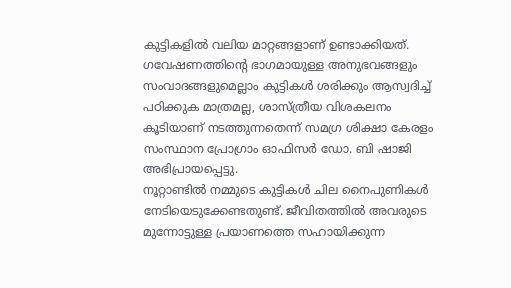കുട്ടികളിൽ വലിയ മാറ്റങ്ങളാണ് ഉണ്ടാക്കിയത്. ഗവേഷണത്തിന്റെ ഭാഗമായുള്ള അനുഭവങ്ങളും സംവാദങ്ങളുമെല്ലാം കുട്ടികൾ ശരിക്കും ആസ്വദിച്ച് പഠിക്കുക മാത്രമല്ല, ശാസ്ത്രീയ വിശകലനം കൂടിയാണ് നടത്തുന്നതെന്ന് സമഗ്ര ശിക്ഷാ കേരളം സംസ്ഥാന പ്രോഗ്രാം ഓഫിസർ ഡോ. ബി ഷാജി അഭിപ്രായപ്പെട്ടു.
നൂറ്റാണ്ടിൽ നമ്മുടെ കുട്ടികൾ ചില നൈപുണികൾ നേടിയെടുക്കേണ്ടതുണ്ട്. ജീവിതത്തിൽ അവരുടെ മുന്നോട്ടുള്ള പ്രയാണത്തെ സഹായിക്കുന്ന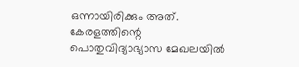ഒന്നായിരിക്കും അത്. കേരളത്തിന്റെ പൊതുവിദ്യാഭ്യാസ മേഖലയിൽ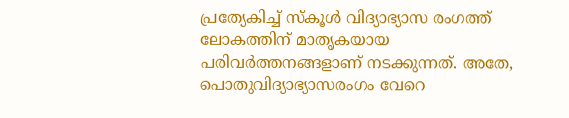പ്രത്യേകിച്ച് സ്കൂൾ വിദ്യാഭ്യാസ രംഗത്ത് ലോകത്തിന് മാതൃകയായ പരിവർത്തനങ്ങളാണ് നടക്കുന്നത്. അതേ, പൊതുവിദ്യാഭ്യാസരംഗം വേറെ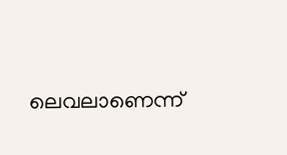ലെവലാണെന്ന്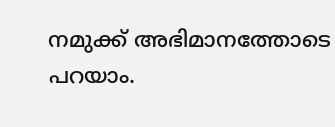നമുക്ക് അഭിമാനത്തോടെ പറയാം.